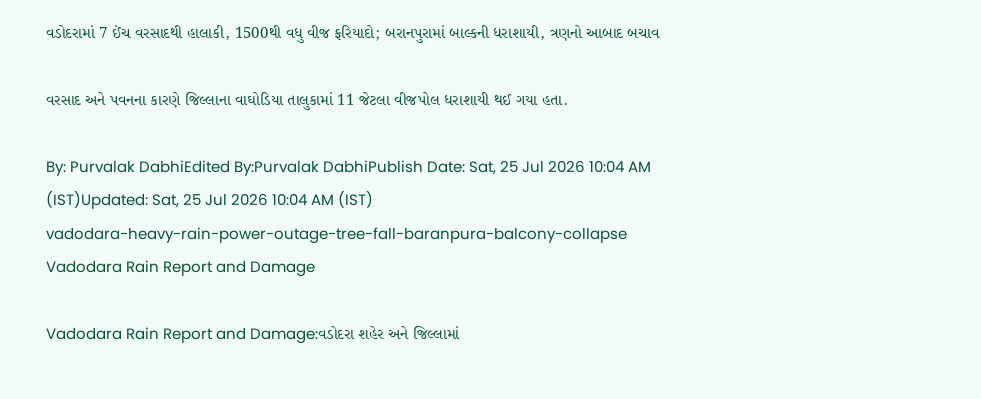વડોદરામાં 7 ઈંચ વરસાદથી હાલાકી, 1500થી વધુ વીજ ફરિયાદો; બરાનપુરામાં બાલ્કની ધરાશાયી, ત્રણનો આબાદ બચાવ

વરસાદ અને પવનના કારણે જિલ્લાના વાઘોડિયા તાલુકામાં 11 જેટલા વીજપોલ ધરાશાયી થઈ ગયા હતા.

By: Purvalak DabhiEdited By:Purvalak DabhiPublish Date: Sat, 25 Jul 2026 10:04 AM (IST)Updated: Sat, 25 Jul 2026 10:04 AM (IST)
vadodara-heavy-rain-power-outage-tree-fall-baranpura-balcony-collapse
Vadodara Rain Report and Damage

Vadodara Rain Report and Damage:વડોદરા શહેર અને જિલ્લામાં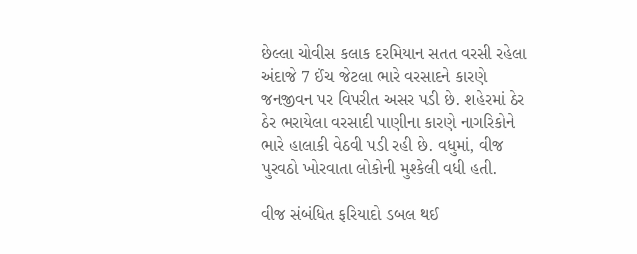છેલ્લા ચોવીસ કલાક દરમિયાન સતત વરસી રહેલા અંદાજે 7 ઈંચ જેટલા ભારે વરસાદને કારણે જનજીવન પર વિપરીત અસર પડી છે. શહેરમાં ઠેર ઠેર ભરાયેલા વરસાદી પાણીના કારણે નાગરિકોને ભારે હાલાકી વેઠવી પડી રહી છે. વધુમાં, વીજ પુરવઠો ખોરવાતા લોકોની મુશ્કેલી વધી હતી.

વીજ સંબંધિત ફરિયાદો ડબલ થઈ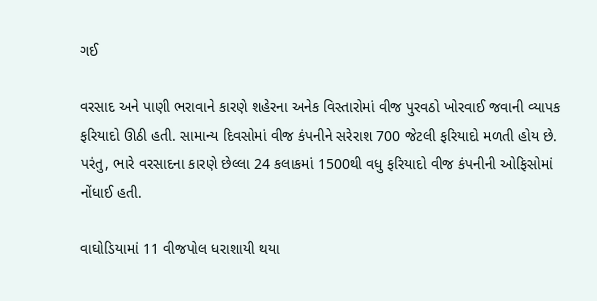ગઈ

વરસાદ અને પાણી ભરાવાને કારણે શહેરના અનેક વિસ્તારોમાં વીજ પુરવઠો ખોરવાઈ જવાની વ્યાપક ફરિયાદો ઊઠી હતી. સામાન્ય દિવસોમાં વીજ કંપનીને સરેરાશ 700 જેટલી ફરિયાદો મળતી હોય છે. પરંતુ, ભારે વરસાદના કારણે છેલ્લા 24 કલાકમાં 1500થી વધુ ફરિયાદો વીજ કંપનીની ઓફિસોમાં નોંધાઈ હતી.

વાઘોડિયામાં 11 વીજપોલ ધરાશાયી થયા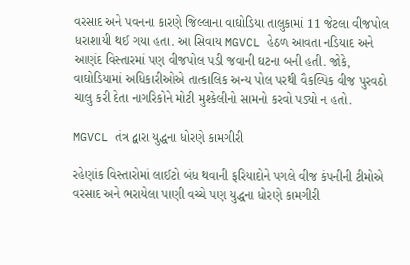વરસાદ અને પવનના કારણે જિલ્લાના વાઘોડિયા તાલુકામાં 11 જેટલા વીજપોલ ધરાશાયી થઈ ગયા હતા. આ સિવાય MGVCL હેઠળ આવતા નડિયાદ અને આણંદ વિસ્તારમાં પણ વીજપોલ પડી જવાની ઘટના બની હતી. જોકે, વાઘોડિયામાં અધિકારીઓએ તાત્કાલિક અન્ય પોલ પરથી વૈકલ્પિક વીજ પુરવઠો ચાલુ કરી દેતા નાગરિકોને મોટી મુશ્કેલીનો સામનો કરવો પડ્યો ન હતો.

MGVCL તંત્ર દ્વારા યુદ્ધના ધોરણે કામગીરી

રહેણાંક વિસ્તારોમાં લાઈટો બંધ થવાની ફરિયાદોને પગલે વીજ કંપનીની ટીમોએ વરસાદ અને ભરાયેલા પાણી વચ્ચે પણ યુદ્ધના ધોરણે કામગીરી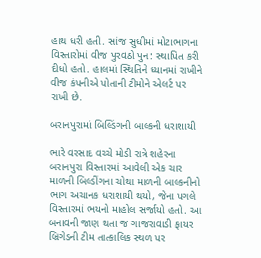હાથ ધરી હતી. સાંજ સુધીમાં મોટાભાગના વિસ્તારોમાં વીજ પુરવઠો પુન: સ્થાપિત કરી દીધો હતો. હાલમાં સ્થિતિને ધ્યાનમાં રાખીને વીજ કંપનીએ પોતાની ટીમોને એલર્ટ પર રાખી છે.

બરાનપુરામાં બિલ્ડિંગની બાલ્કની ધરાશાયી

ભારે વરસાદ વચ્ચે મોડી રાત્રે શહેરના બરાનપુરા વિસ્તારમાં આવેલી એક ચાર માળની બિલ્ડીંગના ચોથા માળની બાલ્કનીનો ભાગ અચાનક ધરાશાયી થયો, જેના પગલે વિસ્તારમાં ભયનો માહોલ સર્જાયો હતો. આ બનાવની જાણ થતા જ ગાજરાવાડી ફાયર બ્રિગેડની ટીમ તાત્કાલિક સ્થળ પર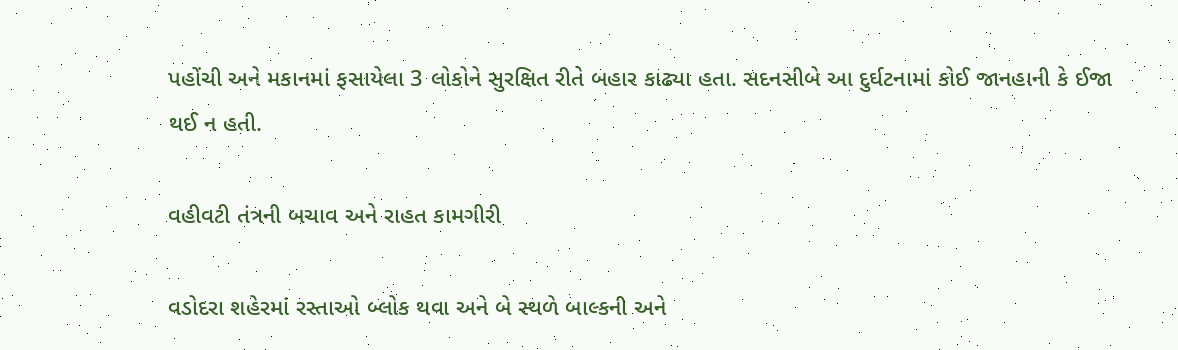પહોંચી અને મકાનમાં ફસાયેલા 3 લોકોને સુરક્ષિત રીતે બહાર કાઢ્યા હતા. સદનસીબે આ દુર્ઘટનામાં કોઈ જાનહાની કે ઈજા થઈ ન હતી.

વહીવટી તંત્રની બચાવ અને રાહત કામગીરી

વડોદરા શહેરમાં રસ્તાઓ બ્લોક થવા અને બે સ્થળે બાલ્કની અને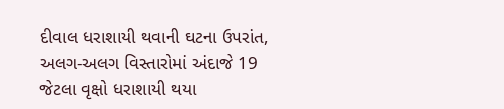દીવાલ ધરાશાયી થવાની ઘટના ઉપરાંત, અલગ-અલગ વિસ્તારોમાં અંદાજે 19 જેટલા વૃક્ષો ધરાશાયી થયા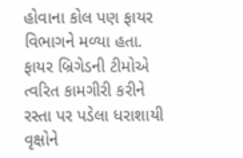હોવાના કોલ પણ ફાયર વિભાગને મળ્યા હતા. ફાયર બ્રિગેડની ટીમોએ ત્વરિત કામગીરી કરીને રસ્તા પર પડેલા ધરાશાયી વૃક્ષોને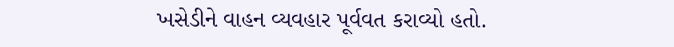ખસેડીને વાહન વ્યવહાર પૂર્વવત કરાવ્યો હતો.